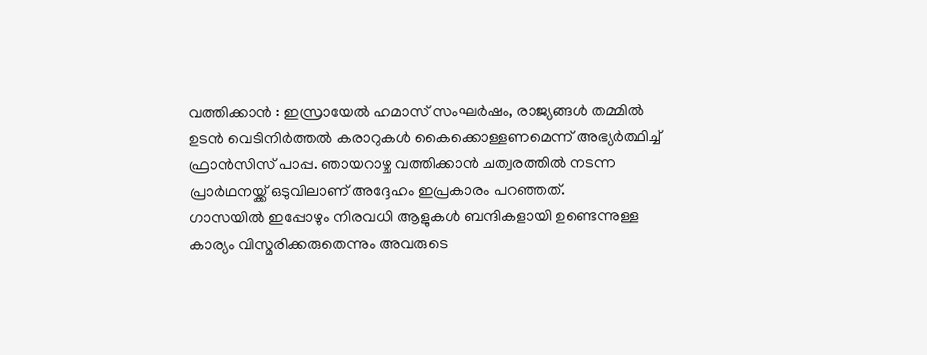വത്തിക്കാൻ : ഇസ്രായേൽ ഹമാസ് സംഘർഷം, രാജ്യങ്ങൾ തമ്മിൽ ഉടൻ വെടിനിർത്തൽ കരാറുകൾ കൈക്കൊള്ളണമെന്ന് അഭ്യർത്ഥിച്ച് ഫ്രാൻസിസ് പാപ്പ. ഞായറാഴ്ച വത്തിക്കാൻ ചത്വരത്തിൽ നടന്ന പ്രാർഥനയ്ക്ക് ഒടുവിലാണ് അദ്ദേഹം ഇപ്രകാരം പറഞ്ഞത്.
ഗാസയിൽ ഇപ്പോഴും നിരവധി ആളുകൾ ബന്ദികളായി ഉണ്ടെന്നുള്ള കാര്യം വിസ്മരിക്കരുതെന്നും അവരുടെ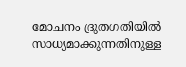മോചനം ദ്രുതഗതിയിൽ സാധ്യമാക്കുന്നതിനുള്ള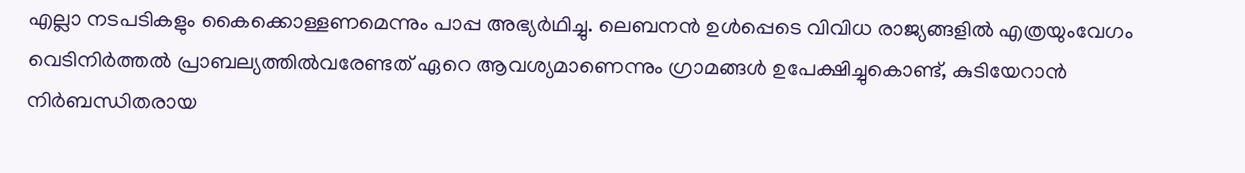എല്ലാ നടപടികളും കൈക്കൊള്ളണമെന്നും പാപ്പ അഭ്യർഥിച്ചു. ലെബനൻ ഉൾപ്പെടെ വിവിധ രാജ്യങ്ങളിൽ എത്രയുംവേഗം വെടിനിർത്തൽ പ്രാബല്യത്തിൽവരേണ്ടത് ഏറെ ആവശ്യമാണെന്നും ഗ്രാമങ്ങൾ ഉപേക്ഷിച്ചുകൊണ്ട്, കുടിയേറാൻ നിർബന്ധിതരായ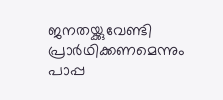ജനതയ്ക്കുവേണ്ടി പ്രാർഥിക്കണമെന്നും പാപ്പ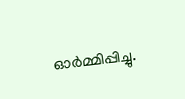ഓർമ്മിപ്പിച്ചു.